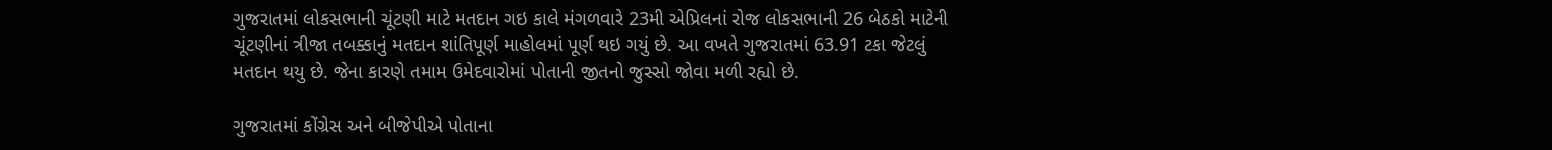ગુજરાતમાં લોકસભાની ચૂંટણી માટે મતદાન ગઇ કાલે મંગળવારે 23મી એપ્રિલનાં રોજ લોકસભાની 26 બેઠકો માટેની ચૂંટણીનાં ત્રીજા તબક્કાનું મતદાન શાંતિપૂર્ણ માહોલમાં પૂર્ણ થઇ ગયું છે. આ વખતે ગુજરાતમાં 63.91 ટકા જેટલું મતદાન થયુ છે. જેના કારણે તમામ ઉમેદવારોમાં પોતાની જીતનો જુસ્સો જોવા મળી રહ્યો છે.

ગુજરાતમાં કોંગ્રેસ અને બીજેપીએ પોતાના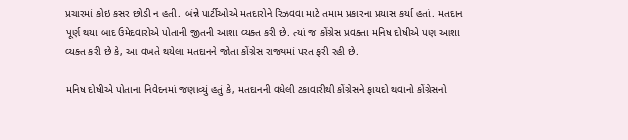પ્રચારમાં કોઇ કસર છોડી ન હતી. બંન્ને પાર્ટીઓએ મતદારોને રિઝવવા માટે તમામ પ્રકારના પ્રયાસ કર્યા હતાં. મતદાન પૂર્ણ થયા બાદ ઉમેદવારોએ પોતાની જીતની આશા વ્યક્ત કરી છે. ત્યાં જ કોંગ્રેસ પ્રવક્તા મનિષ દોષીએ પણ આશા વ્યક્ત કરી છે કે, આ વખતે થયેલા મતદાનને જોતા કોંગ્રેસ રાજ્યમાં પરત ફરી રહી છે.

મનિષ દોષીએ પોતાના નિવેદનમાં જણાવ્યું હતું કે, મતદાનની વધેલી ટકાવારીથી કોંગ્રેસને ફાયદો થવાનો કોંગ્રેસનો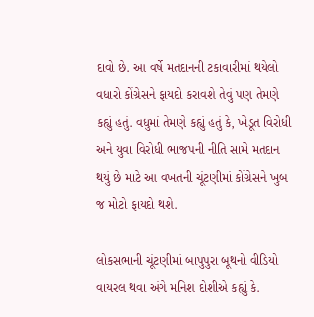દાવો છે. આ વર્ષે મતદાનની ટકાવારીમાં થયેલો વધારો કોંગ્રેસને ફાયદો કરાવશે તેવું પણ તેમણે કહ્યું હતું. વધુમાં તેમણે કહ્યું હતું કે, ખેડૂત વિરોધી અને યુવા વિરોધી ભાજપની નીતિ સામે મતદાન થયું છે માટે આ વખતની ચૂંટણીમાં કોંગ્રેસને ખુબ જ મોટો ફાયદો થશે.

લોકસભાની ચૂંટણીમાં બાપુપુરા બૂથનો વીડિયો વાયરલ થવા અંગે મનિશ દોશીએ કહ્યું કે.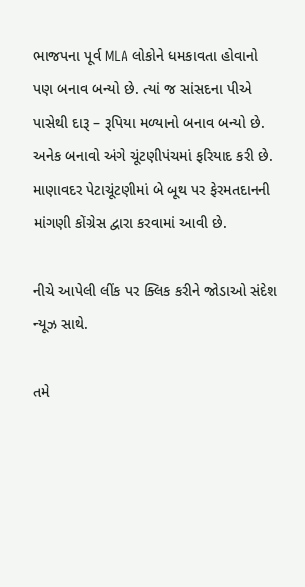ભાજપના પૂર્વ MLA લોકોને ધમકાવતા હોવાનો પણ બનાવ બન્યો છે. ત્યાં જ સાંસદના પીએ પાસેથી દારૂ – રૂપિયા મળ્યાનો બનાવ બન્યો છે. અનેક બનાવો અંગે ચૂંટણીપંચમાં ફરિયાદ કરી છે. માણાવદર પેટાચૂંટણીમાં બે બૂથ પર ફેરમતદાનની માંગણી કોંગ્રેસ દ્વારા કરવામાં આવી છે.

નીચે આપેલી લીંક પર ક્લિક કરીને જોડાઓ સંદેશ ન્યૂઝ સાથે.

તમે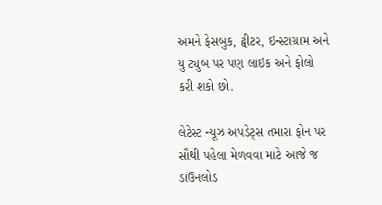અમને ફેસબુક, ટ્વીટર, ઇન્સ્ટાગ્રામ અને યુ ટ્યુબ પર પણ લાઇક અને ફોલો કરી શકો છો.

લેટેસ્ટ ન્યૂઝ અપડેટ્સ તમારા ફોન પર સૌથી પહેલા મેળવવા માટે આજે જ ડાઉનલોડ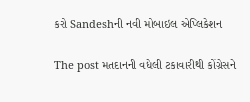કરો Sandeshની નવી મોબાઇલ એપ્લિકેશન

The post મતદાનની વધેલી ટકાવારીથી કોંગ્રેસને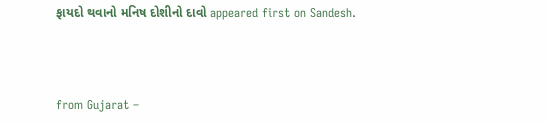ફાયદો થવાનો મનિષ દોશીનો દાવો appeared first on Sandesh.



from Gujarat –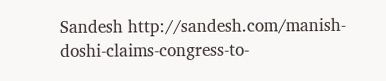Sandesh http://sandesh.com/manish-doshi-claims-congress-to-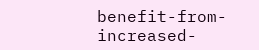benefit-from-increased-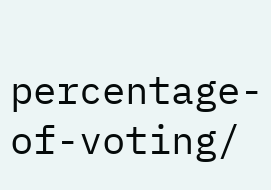percentage-of-voting/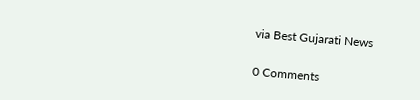via Best Gujarati News

0 Comments